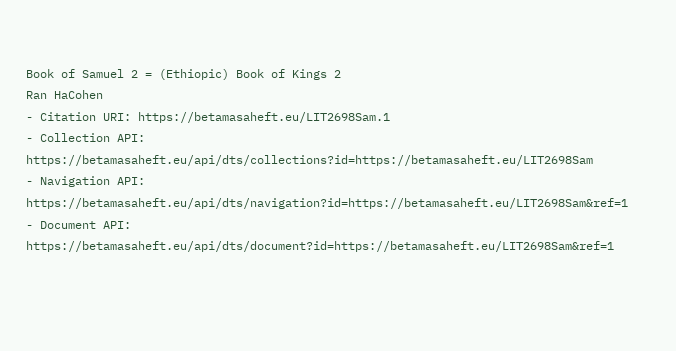Book of Samuel 2 = (Ethiopic) Book of Kings 2
Ran HaCohen
- Citation URI: https://betamasaheft.eu/LIT2698Sam.1
- Collection API: https://betamasaheft.eu/api/dts/collections?id=https://betamasaheft.eu/LIT2698Sam
- Navigation API: https://betamasaheft.eu/api/dts/navigation?id=https://betamasaheft.eu/LIT2698Sam&ref=1
- Document API: https://betamasaheft.eu/api/dts/document?id=https://betamasaheft.eu/LIT2698Sam&ref=1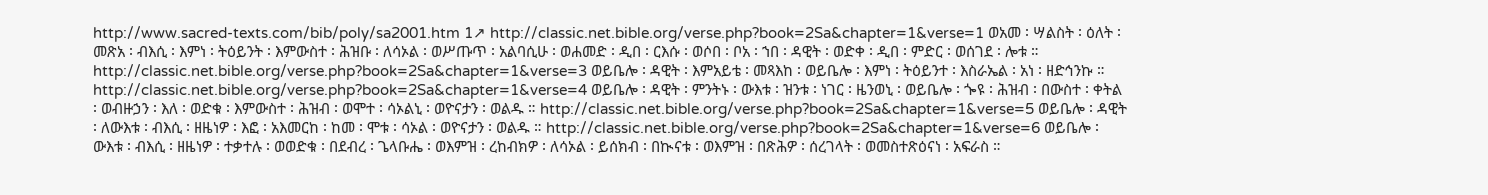http://www.sacred-texts.com/bib/poly/sa2001.htm 1↗ http://classic.net.bible.org/verse.php?book=2Sa&chapter=1&verse=1 ወአመ ፡ ሣልስት ፡ ዕለት ፡ መጽአ ፡ ብእሲ ፡ እምነ ፡ ትዕይንት ፡ እምውስተ ፡ ሕዝቡ ፡ ለሳኦል ፡ ወሥጡጥ ፡ አልባሲሁ ፡ ወሐመድ ፡ ዲበ ፡ ርእሱ ፡ ወሶበ ፡ ቦአ ፡ ኀበ ፡ ዳዊት ፡ ወድቀ ፡ ዲበ ፡ ምድር ፡ ወሰገደ ፡ ሎቱ ። http://classic.net.bible.org/verse.php?book=2Sa&chapter=1&verse=3 ወይቤሎ ፡ ዳዊት ፡ እምአይቴ ፡ መጻእከ ፡ ወይቤሎ ፡ እምነ ፡ ትዕይንተ ፡ እስራኤል ፡ አነ ፡ ዘድኅንኩ ። http://classic.net.bible.org/verse.php?book=2Sa&chapter=1&verse=4 ወይቤሎ ፡ ዳዊት ፡ ምንትኑ ፡ ውእቱ ፡ ዝንቱ ፡ ነገር ፡ ዜንወኒ ፡ ወይቤሎ ፡ ጐዩ ፡ ሕዝብ ፡ በውስተ ፡ ቀትል ፡ ወብዙኃን ፡ እለ ፡ ወድቁ ፡ እምውስተ ፡ ሕዝብ ፡ ወሞተ ፡ ሳኦልኒ ፡ ወዮናታን ፡ ወልዱ ። http://classic.net.bible.org/verse.php?book=2Sa&chapter=1&verse=5 ወይቤሎ ፡ ዳዊት ፡ ለውእቱ ፡ ብእሲ ፡ ዘዜነዎ ፡ እፎ ፡ አእመርከ ፡ ከመ ፡ ሞቱ ፡ ሳኦል ፡ ወዮናታን ፡ ወልዱ ። http://classic.net.bible.org/verse.php?book=2Sa&chapter=1&verse=6 ወይቤሎ ፡ ውእቱ ፡ ብእሲ ፡ ዘዜነዎ ፡ ተቃተሉ ፡ ወወድቁ ፡ በደብረ ፡ ጌላቡሔ ፡ ወእምዝ ፡ ረከብክዎ ፡ ለሳኦል ፡ ይሰክብ ፡ በኲናቱ ፡ ወእምዝ ፡ በጽሕዎ ፡ ሰረገላት ፡ ወመስተጽዕናነ ፡ አፍራስ ።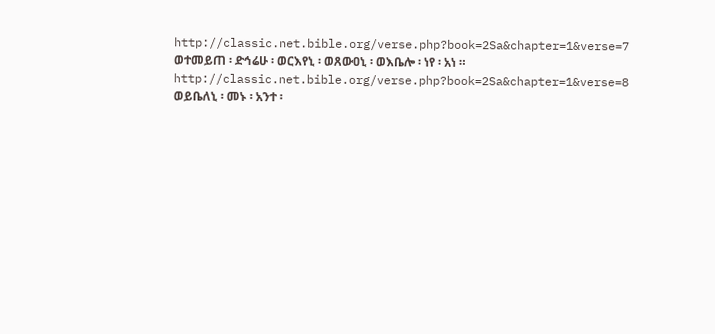http://classic.net.bible.org/verse.php?book=2Sa&chapter=1&verse=7 ወተመይጠ ፡ ድኅሬሁ ፡ ወርእየኒ ፡ ወጸውዐኒ ፡ ወእቤሎ ፡ ነየ ፡ አነ ። http://classic.net.bible.org/verse.php?book=2Sa&chapter=1&verse=8 ወይቤለኒ ፡ መኑ ፡ አንተ ፡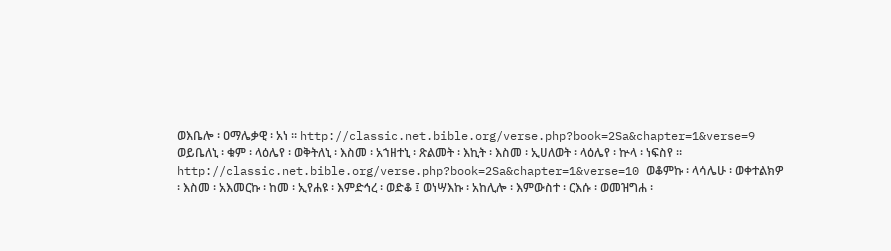ወእቤሎ ፡ ዐማሌቃዊ ፡ አነ ። http://classic.net.bible.org/verse.php?book=2Sa&chapter=1&verse=9 ወይቤለኒ ፡ ቁም ፡ ላዕሌየ ፡ ወቅትለኒ ፡ እስመ ፡ አኀዘተኒ ፡ ጽልመት ፡ እኪት ፡ እስመ ፡ ኢሀለወት ፡ ላዕሌየ ፡ ኵላ ፡ ነፍስየ ። http://classic.net.bible.org/verse.php?book=2Sa&chapter=1&verse=10 ወቆምኩ ፡ ላሳሌሁ ፡ ወቀተልክዎ ፡ እስመ ፡ አእመርኩ ፡ ከመ ፡ ኢየሐዩ ፡ እምድኅረ ፡ ወድቆ ፤ ወነሣእኩ ፡ አከሊሎ ፡ እምውስተ ፡ ርእሱ ፡ ወመዝግሐ ፡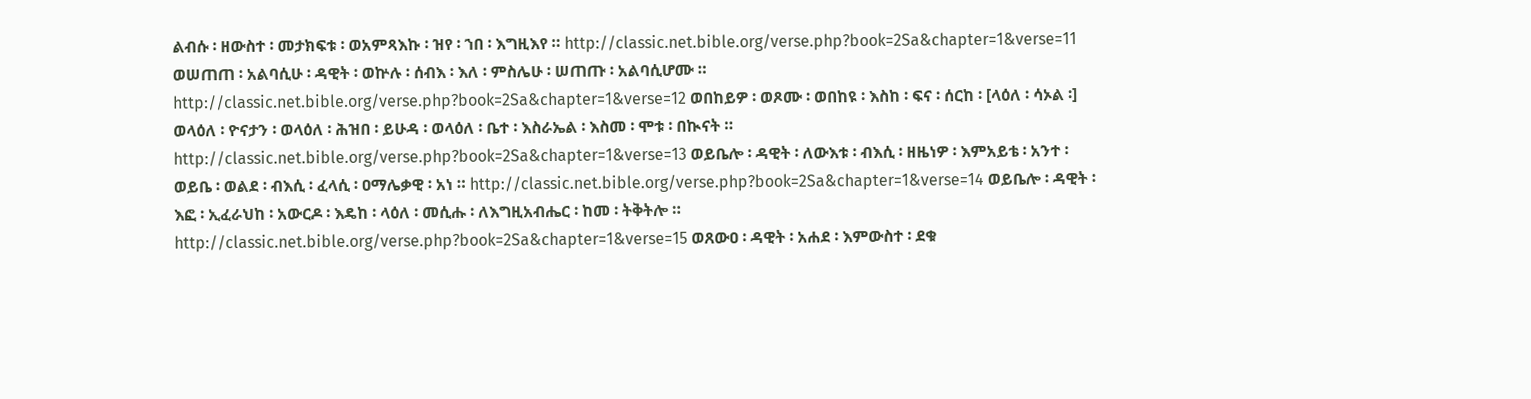ልብሱ ፡ ዘውስተ ፡ መታክፍቱ ፡ ወአምጻእኩ ፡ ዝየ ፡ ኀበ ፡ እግዚእየ ። http://classic.net.bible.org/verse.php?book=2Sa&chapter=1&verse=11 ወሠጠጠ ፡ አልባሲሁ ፡ ዳዊት ፡ ወኵሉ ፡ ሰብእ ፡ እለ ፡ ምስሌሁ ፡ ሠጠጡ ፡ አልባሲሆሙ ። http://classic.net.bible.org/verse.php?book=2Sa&chapter=1&verse=12 ወበከይዎ ፡ ወጾሙ ፡ ወበከዩ ፡ እስከ ፡ ፍና ፡ ሰርከ ፡ [ላዕለ ፡ ሳኦል ፡] ወላዕለ ፡ ዮናታን ፡ ወላዕለ ፡ ሕዝበ ፡ ይሁዳ ፡ ወላዕለ ፡ ቤተ ፡ እስራኤል ፡ እስመ ፡ ሞቱ ፡ በኲናት ። http://classic.net.bible.org/verse.php?book=2Sa&chapter=1&verse=13 ወይቤሎ ፡ ዳዊት ፡ ለውእቱ ፡ ብእሲ ፡ ዘዜነዎ ፡ እምአይቴ ፡ አንተ ፡ ወይቤ ፡ ወልደ ፡ ብእሲ ፡ ፈላሲ ፡ ዐማሌቃዊ ፡ አነ ። http://classic.net.bible.org/verse.php?book=2Sa&chapter=1&verse=14 ወይቤሎ ፡ ዳዊት ፡ እፎ ፡ ኢፈራህከ ፡ አውርዶ ፡ እዴከ ፡ ላዕለ ፡ መሲሑ ፡ ለእግዚአብሔር ፡ ከመ ፡ ትቅትሎ ። http://classic.net.bible.org/verse.php?book=2Sa&chapter=1&verse=15 ወጸውዐ ፡ ዳዊት ፡ አሐደ ፡ እምውስተ ፡ ደቁ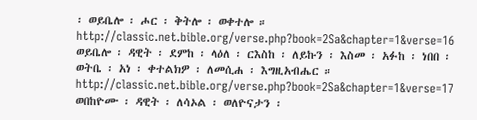፡ ወይቤሎ ፡ ሖር ፡ ቅትሎ ፡ ወቀተሎ ። http://classic.net.bible.org/verse.php?book=2Sa&chapter=1&verse=16 ወይቤሎ ፡ ዳዊት ፡ ደምከ ፡ ላዕለ ፡ ርእስከ ፡ ለይኩን ፡ እስመ ፡ አፉከ ፡ ነበበ ፡ ወትቤ ፡ አነ ፡ ቀተልክዎ ፡ ለመሲሐ ፡ እግዚአብሔር ። http://classic.net.bible.org/verse.php?book=2Sa&chapter=1&verse=17 ወበከዮሙ ፡ ዳዊት ፡ ለሳኦል ፡ ወለዮናታን ፡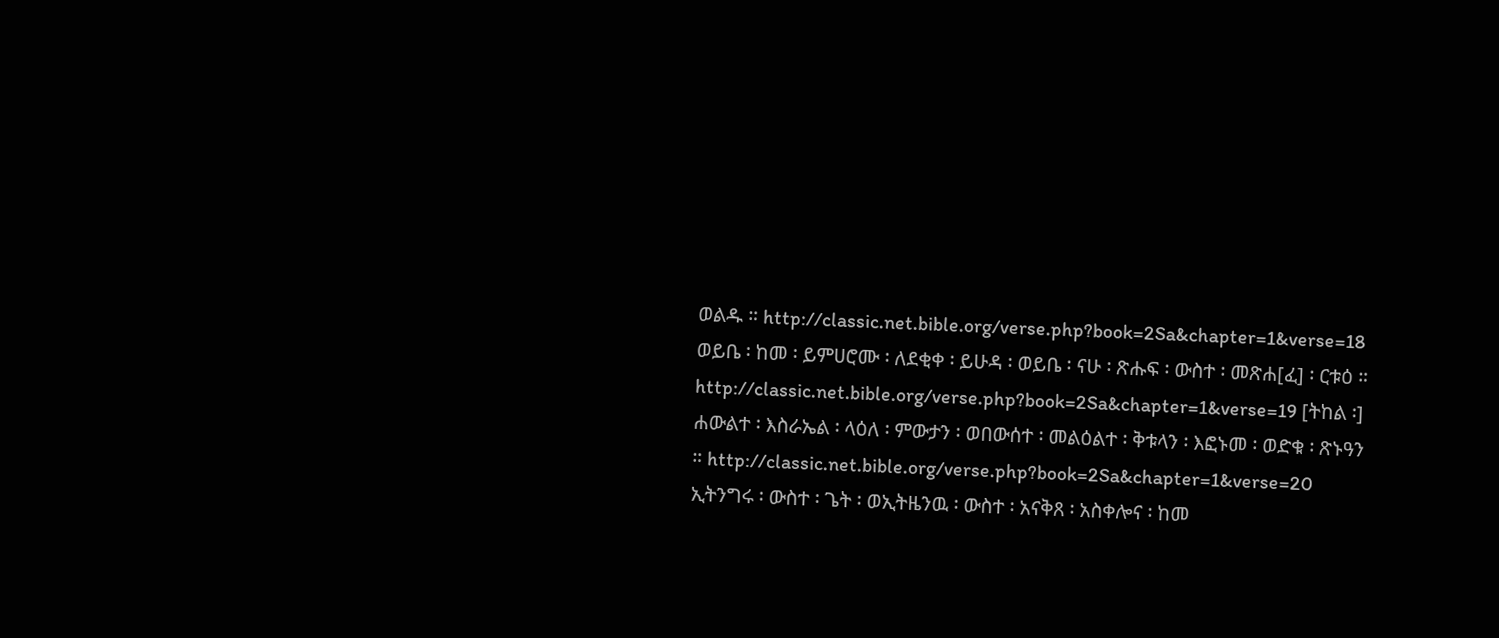ወልዱ ። http://classic.net.bible.org/verse.php?book=2Sa&chapter=1&verse=18 ወይቤ ፡ ከመ ፡ ይምሀሮሙ ፡ ለደቂቀ ፡ ይሁዳ ፡ ወይቤ ፡ ናሁ ፡ ጽሑፍ ፡ ውስተ ፡ መጽሐ[ፈ] ፡ ርቱዕ ። http://classic.net.bible.org/verse.php?book=2Sa&chapter=1&verse=19 [ትከል ፡] ሐውልተ ፡ እስራኤል ፡ ላዕለ ፡ ምውታን ፡ ወበውሰተ ፡ መልዕልተ ፡ ቅቱላን ፡ እፎኑመ ፡ ወድቁ ፡ ጽኑዓን ። http://classic.net.bible.org/verse.php?book=2Sa&chapter=1&verse=20 ኢትንግሩ ፡ ውስተ ፡ ጌት ፡ ወኢትዜንዉ ፡ ውስተ ፡ አናቅጸ ፡ አስቀሎና ፡ ከመ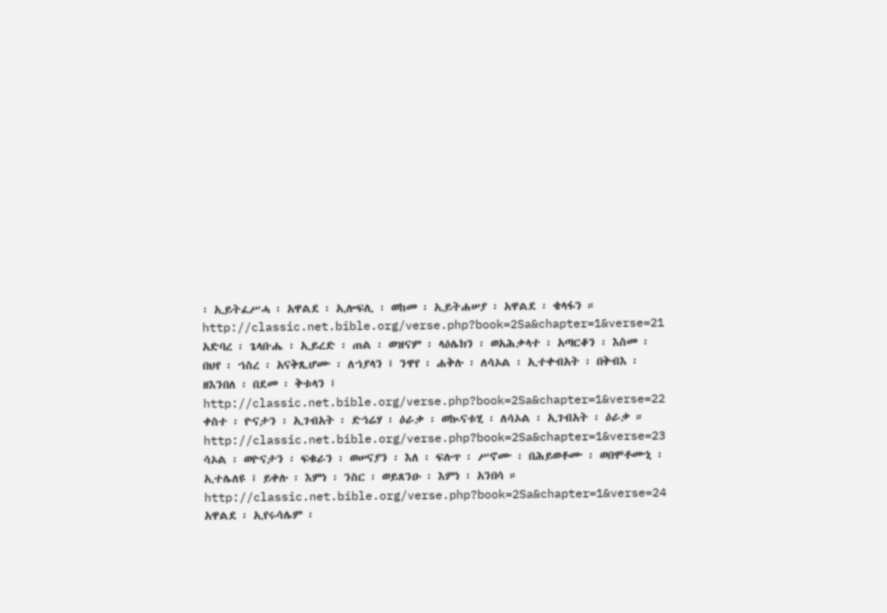፡ ኢይትፈሥሓ ፡ አዋልደ ፡ ኢሎፍሊ ፡ ወከመ ፡ ኢይትሐሠያ ፡ አዋልደ ፡ ቄላፋን ። http://classic.net.bible.org/verse.php?book=2Sa&chapter=1&verse=21 አድባረ ፡ ጌላቡሔ ፡ ኢይረድ ፡ ጠል ፡ ወዝናም ፡ ላዕሌክን ፡ ወአሕቃላተ ፡ አጣርቆን ፡ እስመ ፡ በህየ ፡ ኀስረ ፡ አናቅጺሆሙ ፡ ለኀያላን ፤ ንዋየ ፡ ሐቅሉ ፡ ለሳኦል ፡ ኢተቀብአት ፡ በቅብእ ፡ ዘእንበለ ፡ በደመ ፡ ቅቱላን ፤ http://classic.net.bible.org/verse.php?book=2Sa&chapter=1&verse=22 ቀስተ ፡ ዮናታን ፡ ኢገብአት ፡ ድኅሬሃ ፡ ዕራቃ ፡ ወኲናቱሂ ፡ ለሳኦል ፡ ኢገብአት ፡ ዕራቃ ። http://classic.net.bible.org/verse.php?book=2Sa&chapter=1&verse=23 ሳኦል ፡ ወዮናታን ፡ ፍቁራን ፡ ወሠናያን ፡ እለ ፡ ፍሉጥ ፡ ሥኖሙ ፡ በሕይወቶሙ ፡ ወበሞቶሙኒ ፡ ኢተሌለዩ ፤ ይቀሉ ፡ እምነ ፡ ንስር ፡ ወይጸንዑ ፡ እምነ ፡ አንበሳ ። http://classic.net.bible.org/verse.php?book=2Sa&chapter=1&verse=24 አዋልደ ፡ ኢየሩሳሌም ፡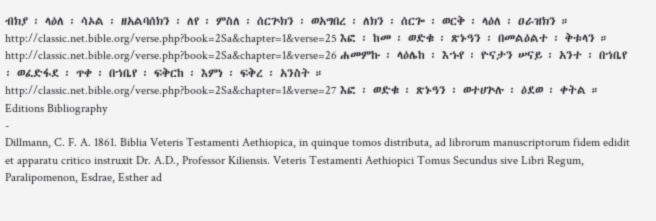ብክያ ፡ ላዕለ ፡ ሳኦል ፡ ዘአልባሰክን ፡ ለየ ፡ ምስለ ፡ ሰርጕክን ፡ ወአግበረ ፡ ለክን ፡ ሰርጐ ፡ ወርቅ ፡ ላዕለ ፡ ዐራዝክን ። http://classic.net.bible.org/verse.php?book=2Sa&chapter=1&verse=25 እፎ ፡ ከመ ፡ ወድቁ ፡ ጽኑዓን ፡ በመልዕልተ ፡ ቅቱላን ። http://classic.net.bible.org/verse.php?book=2Sa&chapter=1&verse=26 ሐመምኩ ፡ ላዕሌከ ፡ እኁየ ፡ ዮናታን ሠናይ ፡ አንተ ፡ በኀቤየ ፡ ወፈድፋደ ፡ ጥቀ ፡ በኀቤየ ፡ ፍቅርከ ፡ እምነ ፡ ፍቅረ ፡ አንስት ። http://classic.net.bible.org/verse.php?book=2Sa&chapter=1&verse=27 እፎ ፡ ወድቁ ፡ ጽኑዓን ፡ ወተሀጕሉ ፡ ዕደወ ፡ ቀትል ።
Editions Bibliography
-
Dillmann, C. F. A. 1861. Biblia Veteris Testamenti Aethiopica, in quinque tomos distributa, ad librorum manuscriptorum fidem edidit et apparatu critico instruxit Dr. A.D., Professor Kiliensis. Veteris Testamenti Aethiopici Tomus Secundus sive Libri Regum, Paralipomenon, Esdrae, Esther ad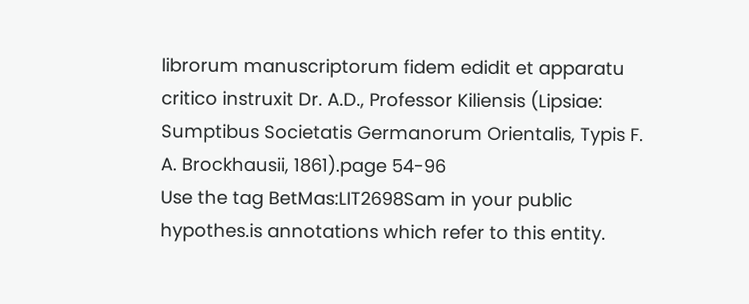librorum manuscriptorum fidem edidit et apparatu critico instruxit Dr. A.D., Professor Kiliensis (Lipsiae: Sumptibus Societatis Germanorum Orientalis, Typis F. A. Brockhausii, 1861).page 54-96
Use the tag BetMas:LIT2698Sam in your public hypothes.is annotations which refer to this entity.